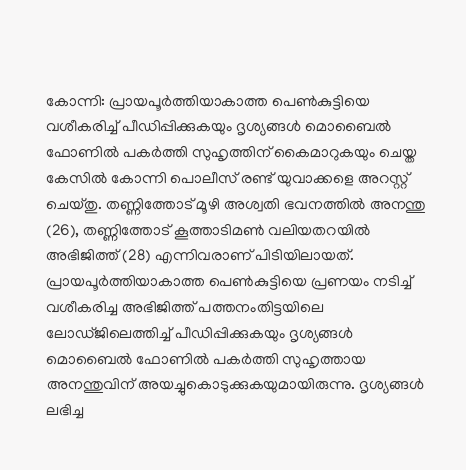കോന്നി: പ്രായപൂർത്തിയാകാത്ത പെൺകുട്ടിയെ വശീകരിച്ച് പീഡിപ്പിക്കുകയും ദൃശ്യങ്ങൾ മൊബൈൽ ഫോണിൽ പകർത്തി സുഹൃത്തിന് കൈമാറുകയും ചെയ്ത കേസിൽ കോന്നി പൊലീസ് രണ്ട് യുവാക്കളെ അറസ്റ്റ് ചെയ്തു. തണ്ണിത്തോട് മൂഴി അശ്വതി ഭവനത്തിൽ അനന്തു (26), തണ്ണിത്തോട് കൂത്താടിമൺ വലിയതറയിൽ അഭിജിത്ത് (28) എന്നിവരാണ് പിടിയിലായത്.
പ്രായപൂർത്തിയാകാത്ത പെൺകുട്ടിയെ പ്രണയം നടിച്ച് വശീകരിച്ച അഭിജിത്ത് പത്തനംതിട്ടയിലെ ലോഡ്ജിലെത്തിച്ച് പീഡിപ്പിക്കുകയും ദൃശ്യങ്ങൾ മൊബൈൽ ഫോണിൽ പകർത്തി സുഹൃത്തായ അനന്തുവിന് അയച്ചുകൊടുക്കുകയുമായിരുന്നു. ദൃശ്യങ്ങൾ ലഭിച്ച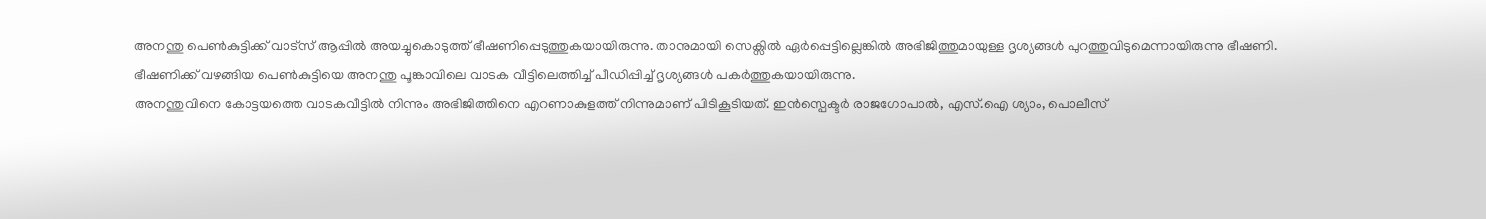അനന്തു പെൺകുട്ടിക്ക് വാട്സ് ആപ്പിൽ അയച്ചുകൊടുത്ത് ഭീഷണിപ്പെടുത്തുകയായിരുന്നു. താനുമായി സെക്സിൽ ഏർപ്പെട്ടില്ലെങ്കിൽ അഭിജിത്തുമായുള്ള ദൃശ്യങ്ങൾ പുറത്തുവിടുമെന്നായിരുന്നു ഭീഷണി. ഭീഷണിക്ക് വഴങ്ങിയ പെൺകുട്ടിയെ അനന്തു പൂങ്കാവിലെ വാടക വീട്ടിലെത്തിച്ച് പീഡിപ്പിച്ച് ദൃശ്യങ്ങൾ പകർത്തുകയായിരുന്നു.
അനന്തുവിനെ കോട്ടയത്തെ വാടകവീട്ടിൽ നിന്നും അഭിജിത്തിനെ എറണാകുളത്ത് നിന്നുമാണ് പിടികൂടിയത്. ഇൻസ്പെക്ടർ രാജഗോപാൽ, എസ്.ഐ ശ്യാം, പൊലീസ്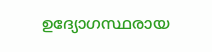ഉദ്യോഗസ്ഥരായ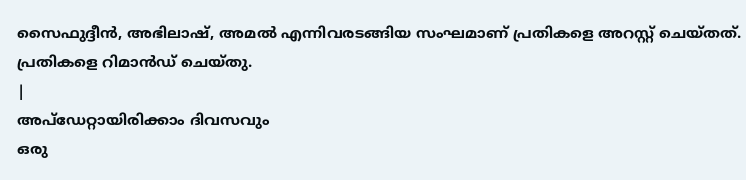സൈഫുദ്ദീൻ, അഭിലാഷ്, അമൽ എന്നിവരടങ്ങിയ സംഘമാണ് പ്രതികളെ അറസ്റ്റ് ചെയ്തത്. പ്രതികളെ റിമാൻഡ് ചെയ്തു.
|
അപ്ഡേറ്റായിരിക്കാം ദിവസവും
ഒരു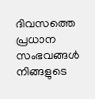ദിവസത്തെ പ്രധാന സംഭവങ്ങൾ നിങ്ങളുടെ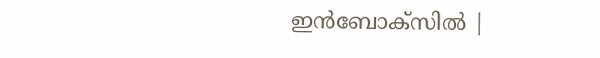ഇൻബോക്സിൽ |